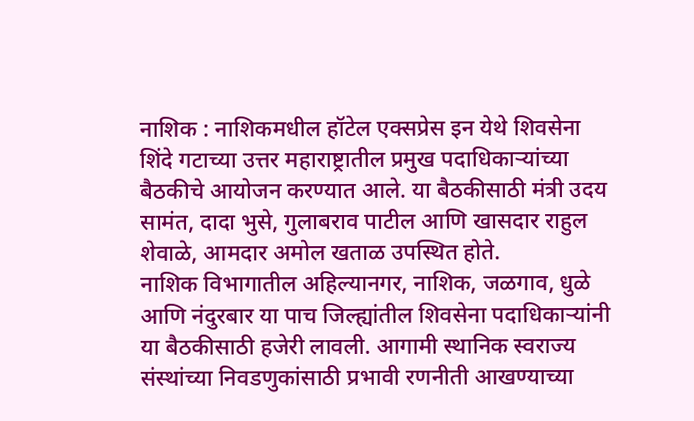नाशिक : नाशिकमधील हॉटेल एक्सप्रेस इन येथे शिवसेना शिंदे गटाच्या उत्तर महाराष्ट्रातील प्रमुख पदाधिकाऱ्यांच्या बैठकीचे आयोजन करण्यात आले. या बैठकीसाठी मंत्री उदय सामंत, दादा भुसे, गुलाबराव पाटील आणि खासदार राहुल शेवाळे, आमदार अमोल खताळ उपस्थित होते.
नाशिक विभागातील अहिल्यानगर, नाशिक, जळगाव, धुळे आणि नंदुरबार या पाच जिल्ह्यांतील शिवसेना पदाधिकाऱ्यांनी या बैठकीसाठी हजेरी लावली. आगामी स्थानिक स्वराज्य संस्थांच्या निवडणुकांसाठी प्रभावी रणनीती आखण्याच्या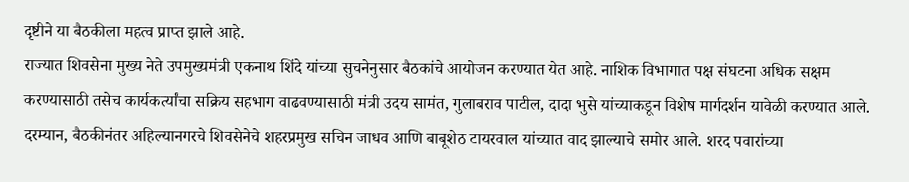दृष्टीने या बैठकीला महत्व प्राप्त झाले आहे.
राज्यात शिवसेना मुख्य नेते उपमुख्यमंत्री एकनाथ शिंदे यांच्या सुचनेनुसार बैठकांचे आयोजन करण्यात येत आहे. नाशिक विभागात पक्ष संघटना अधिक सक्षम करण्यासाठी तसेच कार्यकर्त्यांचा सक्रिय सहभाग वाढवण्यासाठी मंत्री उदय सामंत, गुलाबराव पाटील, दादा भुसे यांच्याकडून विशेष मार्गदर्शन यावेळी करण्यात आले.
दरम्यान, बैठकीनंतर अहिल्यानगरचे शिवसेनेचे शहरप्रमुख सचिन जाधव आणि बाबूशेठ टायरवाल यांच्यात वाद झाल्याचे समोर आले. शरद पवारांच्या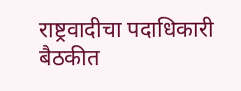राष्ट्रवादीचा पदाधिकारी बैठकीत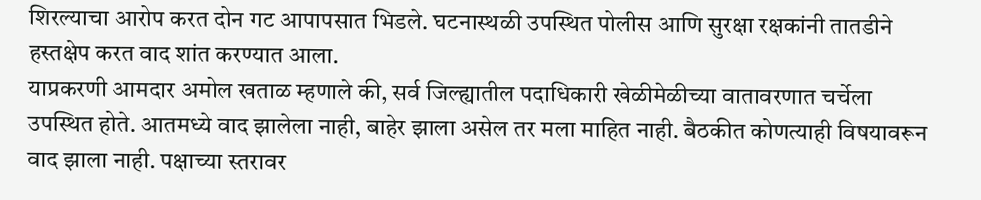शिरल्याचा आरोप करत दोन गट आपापसात भिडले. घटनास्थळी उपस्थित पोलीस आणि सुरक्षा रक्षकांनी तातडीने हस्तक्षेप करत वाद शांत करण्यात आला.
याप्रकरणी आमदार अमोल खताळ म्हणाले की, सर्व जिल्ह्यातील पदाधिकारी खेळीमेळीच्या वातावरणात चर्चेला उपस्थित होते. आतमध्ये वाद झालेला नाही, बाहेर झाला असेल तर मला माहित नाही. बैठकीत कोणत्याही विषयावरून वाद झाला नाही. पक्षाच्या स्तरावर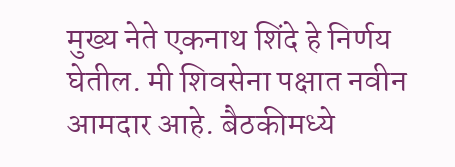मुख्य नेते एकनाथ शिंदे हे निर्णय घेतील. मी शिवसेना पक्षात नवीन आमदार आहे. बैठकीमध्ये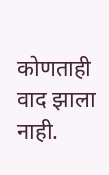कोणताही वाद झाला नाही.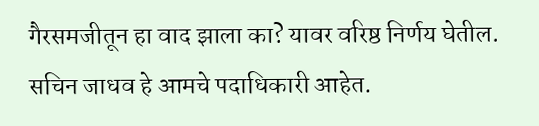गैरसमजीतून हा वाद झाला का? यावर वरिष्ठ निर्णय घेतील. सचिन जाधव हे आमचे पदाधिकारी आहेत.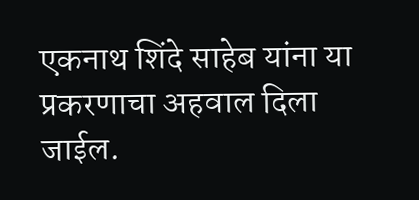एकनाथ शिंदे साहेब यांना या प्रकरणाचा अहवाल दिला जाईल.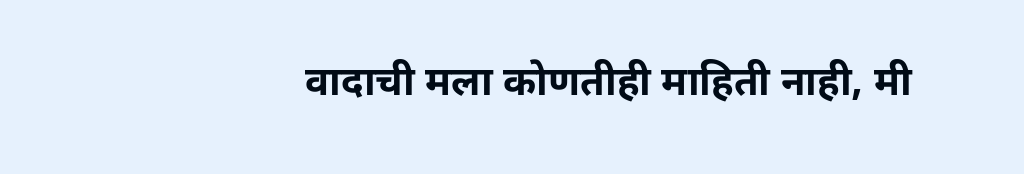वादाची मला कोणतीही माहिती नाही, मी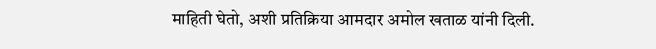माहिती घेतो, अशी प्रतिक्रिया आमदार अमोल खताळ यांनी दिली.